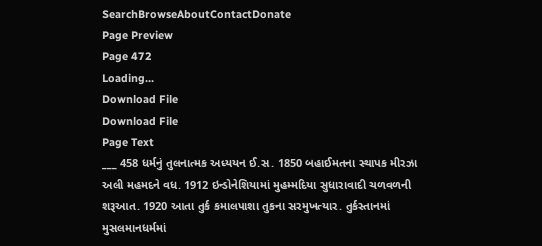SearchBrowseAboutContactDonate
Page Preview
Page 472
Loading...
Download File
Download File
Page Text
___ 458 ધર્મનું તુલનાત્મક અધ્યયન ઈ.સ. 1850 બહાઈમતના સ્થાપક મીરઝા અલી મહમદને વધ. 1912 ઇન્ડોનેશિયામાં મુહમ્મદિયા સુધારાવાદી ચળવળની શરૂઆત. 1920 આતા તુર્ક કમાલપાશા તુકના સરમુખત્યાર. તુર્કસ્તાનમાં મુસલમાનધર્મમાં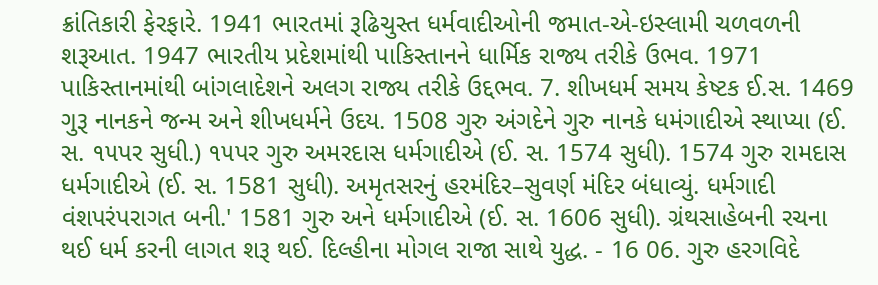ક્રાંતિકારી ફેરફારે. 1941 ભારતમાં રૂઢિચુસ્ત ધર્મવાદીઓની જમાત-એ-ઇસ્લામી ચળવળની શરૂઆત. 1947 ભારતીય પ્રદેશમાંથી પાકિસ્તાનને ધાર્મિક રાજ્ય તરીકે ઉભવ. 1971 પાકિસ્તાનમાંથી બાંગલાદેશને અલગ રાજ્ય તરીકે ઉદ્દભવ. 7. શીખધર્મ સમય કેષ્ટક ઈ.સ. 1469 ગુરૂ નાનકને જન્મ અને શીખધર્મને ઉદય. 1508 ગુરુ અંગદેને ગુરુ નાનકે ધમંગાદીએ સ્થાપ્યા (ઈ. સ. ૧૫પર સુધી.) ૧૫પર ગુરુ અમરદાસ ધર્મગાદીએ (ઈ. સ. 1574 સુધી). 1574 ગુરુ રામદાસ ધર્મગાદીએ (ઈ. સ. 1581 સુધી). અમૃતસરનું હરમંદિર–સુવર્ણ મંદિર બંધાવ્યું. ધર્મગાદી વંશપરંપરાગત બની.' 1581 ગુરુ અને ધર્મગાદીએ (ઈ. સ. 1606 સુધી). ગ્રંથસાહેબની રચના થઈ ધર્મ કરની લાગત શરૂ થઈ. દિલ્હીના મોગલ રાજા સાથે યુદ્ધ. - 16 06. ગુરુ હરગવિદે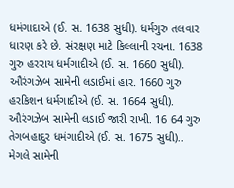ધમંગાદાએ (ઈ. સ. 1638 સુધી). ધર્મગુરુ તલવાર ધારણ કરે છે. સંરક્ષણ માટે કિલ્લાની રચના. 1638 ગુરુ હરરાય ધર્મગાદીએ (ઈ. સ. 1660 સુધી). ઔરંગઝેબ સામેની લડાઈમાં હાર. 1660 ગુરુ હરકિશન ધર્મગાદીએ (ઈ. સ. 1664 સુધી). ઔરંગઝેબ સામેની લડાઈ જારી રાખી. 16 64 ગુરુ તેગબહાદુર ધમંગાદીએ (ઈ. સ. 1675 સુધી).. મેગલે સામેની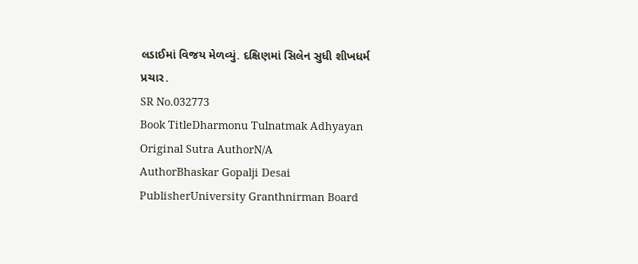લડાઈમાં વિજય મેળવ્યું. દક્ષિણમાં સિલેન સુધી શીખધર્મ પ્રચાર.
SR No.032773
Book TitleDharmonu Tulnatmak Adhyayan
Original Sutra AuthorN/A
AuthorBhaskar Gopalji Desai
PublisherUniversity Granthnirman Board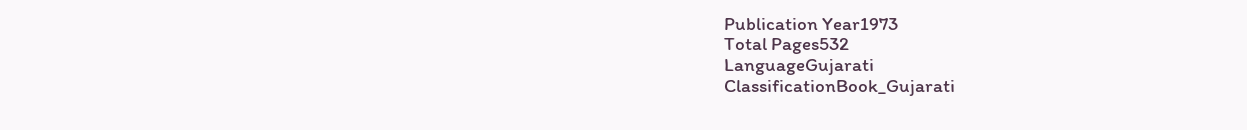Publication Year1973
Total Pages532
LanguageGujarati
ClassificationBook_Gujarati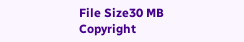File Size30 MB
Copyright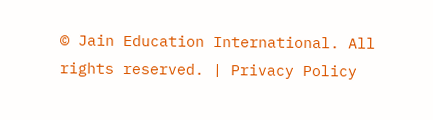© Jain Education International. All rights reserved. | Privacy Policy